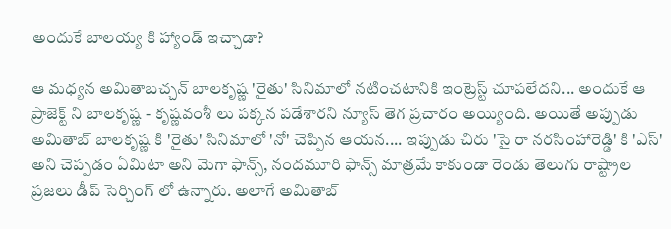అందుకే బాలయ్య కి హ్యాండ్ ఇచ్చాడా?

ఆ మధ్యన అమితాబచ్చన్ బాలకృష్ణ 'రైతు' సినిమాలో నటించటానికి ఇంట్రెస్ట్ చూపలేదని... అందుకే ఆ ప్రాజెక్ట్ ని బాలకృష్ణ - కృష్ణవంశీ లు పక్కన పడేశారని న్యూస్ తెగ ప్రచారం అయ్యింది. అయితే అప్పుడు అమితాబ్ బాలకృష్ణ కి 'రైతు' సినిమాలో 'నో' చెప్పిన ఆయన.... ఇప్పుడు చిరు 'సై రా నరసింహారెడ్డి' కి 'ఎస్' అని చెప్పడం ఏమిటా అని మెగా ఫాన్స్, నందమూరి ఫాన్స్ మాత్రమే కాకుండా రెండు తెలుగు రాష్ట్రాల ప్రజలు డీప్ సెర్చింగ్ లో ఉన్నారు. అలాగే అమితాబ్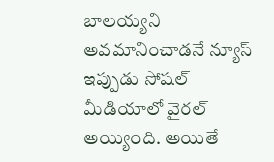బాలయ్యని అవమానించాడనే న్యూస్ ఇప్పుడు సోషల్ మీడియాలో వైరల్ అయ్యింది. అయితే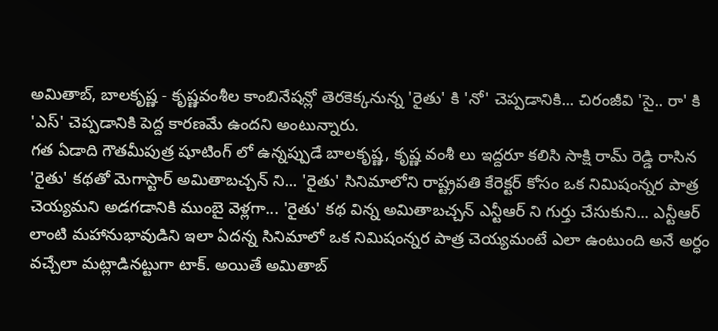అమితాబ్, బాలకృష్ణ - కృష్ణవంశీల కాంబినేషన్లో తెరకెక్కనున్న 'రైతు' కి 'నో' చెప్పడానికి... చిరంజీవి 'సై.. రా' కి 'ఎస్' చెప్పడానికి పెద్ద కారణమే ఉందని అంటున్నారు.
గత ఏడాది గౌతమీపుత్ర షూటింగ్ లో ఉన్నప్పుడే బాలకృష్ణ, కృష్ణ వంశీ లు ఇద్దరూ కలిసి సాక్షి రామ్ రెడ్డి రాసిన 'రైతు' కథతో మెగాస్టార్ అమితాబచ్చన్ ని... 'రైతు' సినిమాలోని రాష్ట్రపతి కేరెక్టర్ కోసం ఒక నిమిషంన్నర పాత్ర చెయ్యమని అడగడానికి ముంబై వెళ్లగా... 'రైతు' కథ విన్న అమితాబచ్చన్ ఎన్టీఆర్ ని గుర్తు చేసుకుని... ఎన్టీఆర్ లాంటి మహానుభావుడిని ఇలా ఏదన్న సినిమాలో ఒక నిమిషంన్నర పాత్ర చెయ్యమంటే ఎలా ఉంటుంది అనే అర్ధం వచ్చేలా మట్లాడినట్టుగా టాక్. అయితే అమితాబ్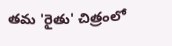తమ 'రైతు' చిత్రంలో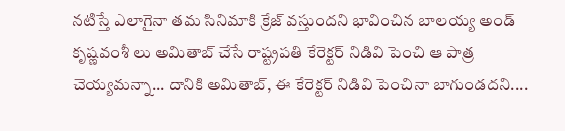నటిస్తే ఎలాగైనా తమ సినిమాకి క్రేజ్ వస్తుందని భావించిన బాలయ్య అండ్ కృష్ణవంశీ లు అమితాబ్ చేసే రాష్ట్రపతి కేరెక్టర్ నిడివి పెంచి ఆ పాత్ర చెయ్యమన్నా... దానికి అమితాబ్, ఈ కేరెక్టర్ నిడివి పెంచినా బాగుండదని....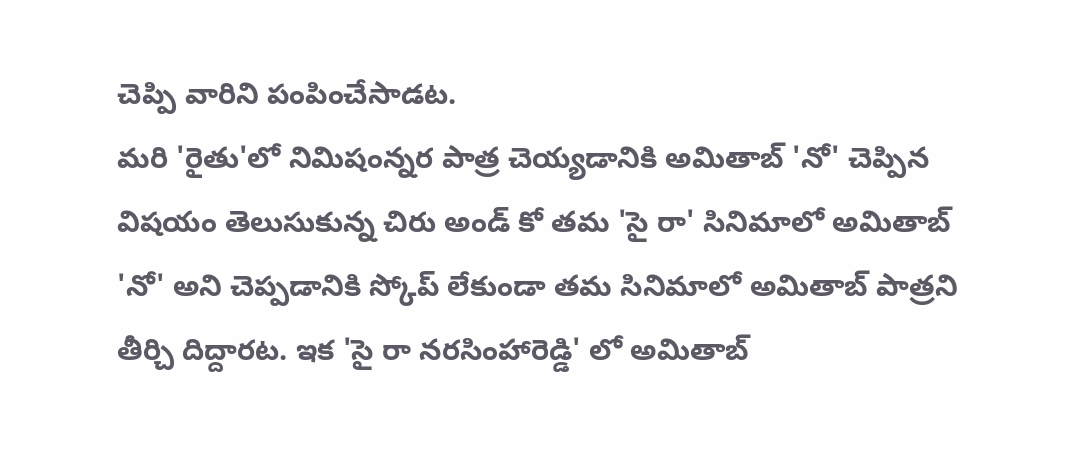చెప్పి వారిని పంపించేసాడట.
మరి 'రైతు'లో నిమిషంన్నర పాత్ర చెయ్యడానికి అమితాబ్ 'నో' చెప్పిన విషయం తెలుసుకున్న చిరు అండ్ కో తమ 'సై రా' సినిమాలో అమితాబ్ 'నో' అని చెప్పడానికి స్కోప్ లేకుండా తమ సినిమాలో అమితాబ్ పాత్రని తీర్చి దిద్దారట. ఇక 'సై రా నరసింహారెడ్డి' లో అమితాబ్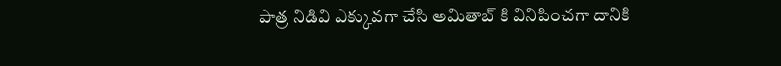పాత్ర నిడివి ఎక్కువగా చేసి అమితాబ్ కి వినిపించగా దానికి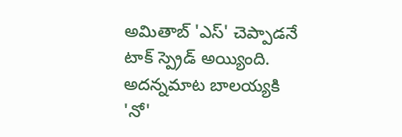అమితాబ్ 'ఎస్' చెప్పాడనే టాక్ స్ప్రెడ్ అయ్యింది. అదన్నమాట బాలయ్యకి 'నో'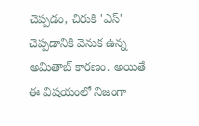చెప్పడం, చిరుకి 'ఎస్' చెప్పడానికి వెనుక ఉన్న అమితాబ్ కారణం. అయితే ఈ విషయంలో నిజంగా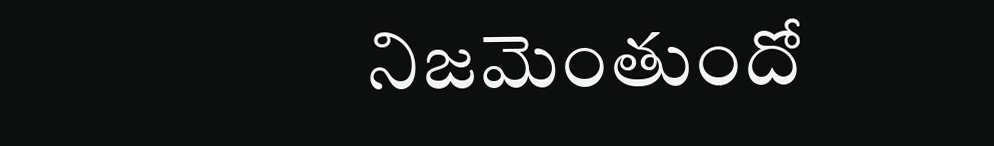నిజమెంతుందో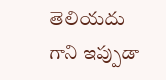తెలియదు గాని ఇప్పుడా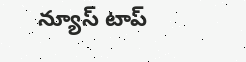న్యూస్ టాప్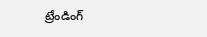ట్రేండింగ్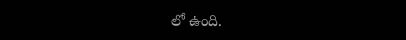లో ఉంది.